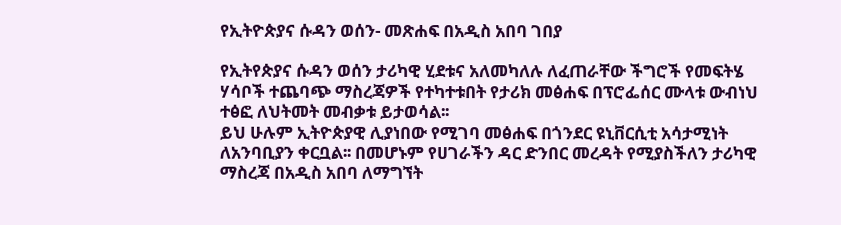የኢትዮጵያና ሱዳን ወሰን- መጽሐፍ በአዲስ አበባ ገበያ

የኢትየጵያና ሱዳን ወሰን ታሪካዊ ሂደቱና አለመካለሉ ለፈጠራቸው ችግሮች የመፍትሄ ሃሳቦች ተጨባጭ ማስረጃዎች የተካተቱበት የታሪክ መፅሐፍ በፕሮፌሰር ሙላቱ ውብነህ ተፅፎ ለህትመት መብቃቱ ይታወሳል፡፡
ይህ ሁሉም ኢትዮጵያዊ ሊያነበው የሚገባ መፅሐፍ በጎንደር ዩኒቨርሲቲ አሳታሚነት ለአንባቢያን ቀርቧል፡፡ በመሆኑም የሀገራችን ዳር ድንበር መረዳት የሚያስችለን ታሪካዊ ማስረጃ በአዲስ አበባ ለማግኘት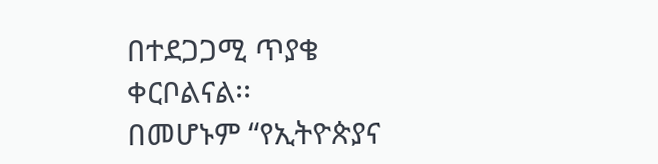በተደጋጋሚ ጥያቄ ቀርቦልናል፡፡
በመሆኑም “የኢትዮጵያና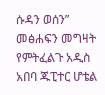ሱዳን ወሰን” መፅሐፍን መግዛት የምትፈልጉ አዲስ አበባ ጁፒተር ሆቴል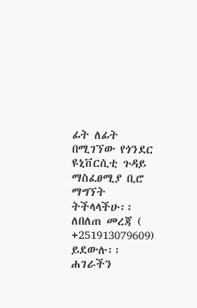ፊት ለፊት በሚገኘው የጎንደር ዩኒቨርሲቲ ጉዳይ ማስፈፀሚያ ቢሮ ማግኘት ትችላላችሁ፡፡
ለበለጠ መረጃ ( +251913079609)
ይደውሉ፡፡
ሐገራችን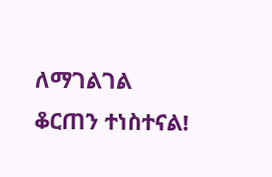ለማገልገል ቆርጠን ተነስተናል!